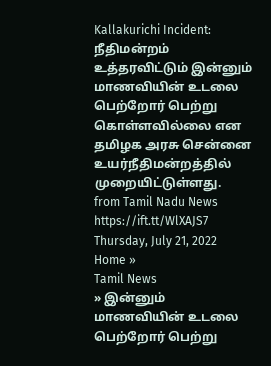Kallakurichi Incident: நீதிமன்றம் உத்தரவிட்டும் இன்னும் மாணவியின் உடலை பெற்றோர் பெற்று கொள்ளவில்லை என தமிழக அரசு சென்னை உயர்நீதிமன்றத்தில் முறையிட்டுள்ளது.
from Tamil Nadu News https://ift.tt/WlXAJS7
Thursday, July 21, 2022
Home »
Tamil News
» இன்னும் மாணவியின் உடலை பெற்றோர் பெற்று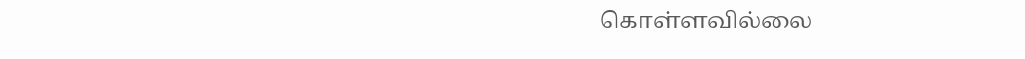கொள்ளவில்லை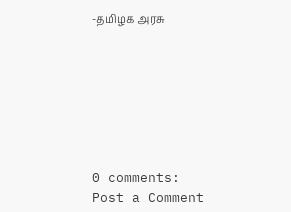-தமிழக அரசு







0 comments:
Post a Comment